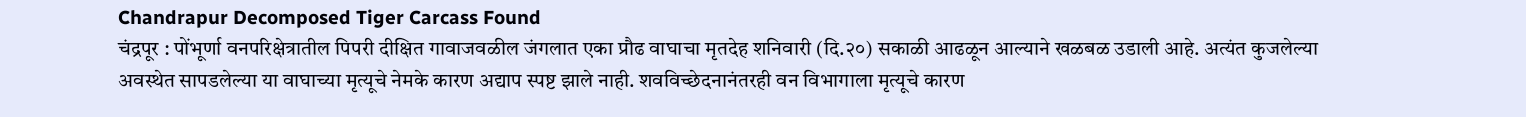Chandrapur Decomposed Tiger Carcass Found
चंद्रपूर : पोंभूर्णा वनपरिक्षेत्रातील पिपरी दीक्षित गावाजवळील जंगलात एका प्रौढ वाघाचा मृतदेह शनिवारी (दि.२०) सकाळी आढळून आल्याने खळबळ उडाली आहे. अत्यंत कुजलेल्या अवस्थेत सापडलेल्या या वाघाच्या मृत्यूचे नेमके कारण अद्याप स्पष्ट झाले नाही. शवविच्छेदनानंतरही वन विभागाला मृत्यूचे कारण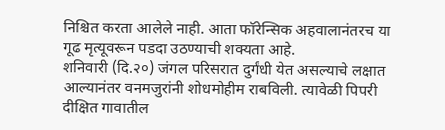निश्चित करता आलेले नाही. आता फॉरेन्सिक अहवालानंतरच या गूढ मृत्यूवरून पडदा उठण्याची शक्यता आहे.
शनिवारी (दि.२०) जंगल परिसरात दुर्गंधी येत असल्याचे लक्षात आल्यानंतर वनमजुरांनी शोधमोहीम राबविली. त्यावेळी पिपरी दीक्षित गावातील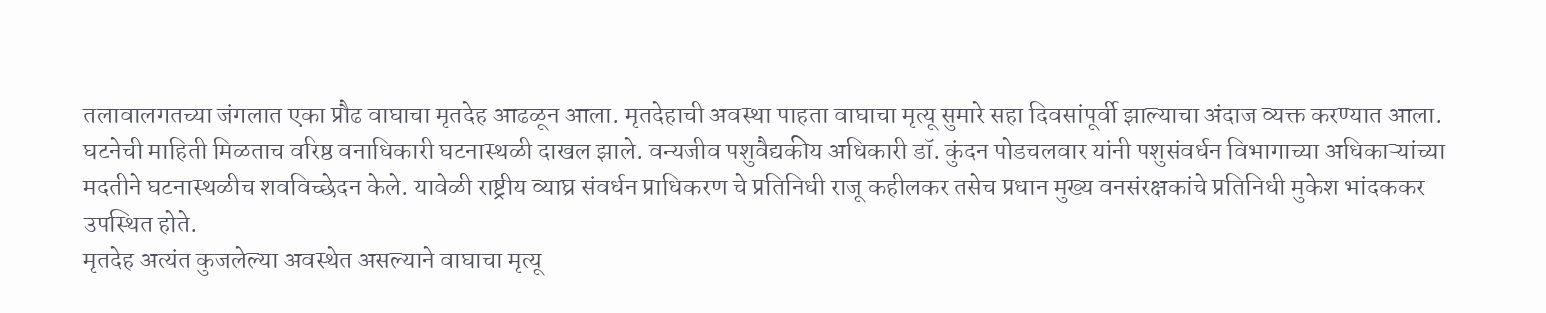तलावालगतच्या जंगलात एका प्रौढ वाघाचा मृतदेह आढळून आला. मृतदेहाची अवस्था पाहता वाघाचा मृत्यू सुमारे सहा दिवसांपूर्वी झाल्याचा अंदाज व्यक्त करण्यात आला.
घटनेची माहिती मिळताच वरिष्ठ वनाधिकारी घटनास्थळी दाखल झाले. वन्यजीव पशुवैद्यकीय अधिकारी डॉ. कुंदन पोडचलवार यांनी पशुसंवर्धन विभागाच्या अधिकाऱ्यांच्या मदतीने घटनास्थळीच शवविच्छेदन केले. यावेळी राष्ट्रीय व्याघ्र संवर्धन प्राधिकरण चे प्रतिनिधी राजू कहीलकर तसेच प्रधान मुख्य वनसंरक्षकांचे प्रतिनिधी मुकेश भांदककर उपस्थित होते.
मृतदेह अत्यंत कुजलेल्या अवस्थेत असल्याने वाघाचा मृत्यू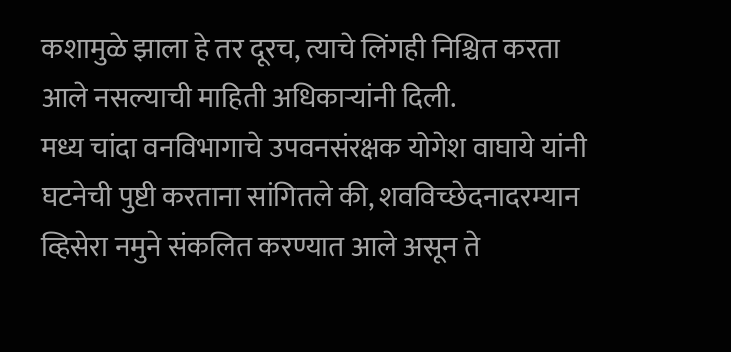कशामुळे झाला हे तर दूरच, त्याचे लिंगही निश्चित करता आले नसल्याची माहिती अधिकाऱ्यांनी दिली.
मध्य चांदा वनविभागाचे उपवनसंरक्षक योगेश वाघाये यांनी घटनेची पुष्टी करताना सांगितले की, शवविच्छेदनादरम्यान व्हिसेरा नमुने संकलित करण्यात आले असून ते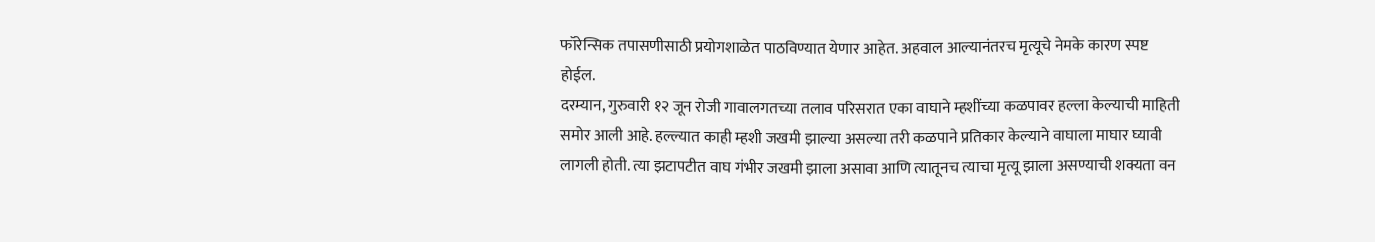फॉरेन्सिक तपासणीसाठी प्रयोगशाळेत पाठविण्यात येणार आहेत. अहवाल आल्यानंतरच मृत्यूचे नेमके कारण स्पष्ट होईल.
दरम्यान, गुरुवारी १२ जून रोजी गावालगतच्या तलाव परिसरात एका वाघाने म्हशींच्या कळपावर हल्ला केल्याची माहिती समोर आली आहे. हल्ल्यात काही म्हशी जखमी झाल्या असल्या तरी कळपाने प्रतिकार केल्याने वाघाला माघार घ्यावी लागली होती. त्या झटापटीत वाघ गंभीर जखमी झाला असावा आणि त्यातूनच त्याचा मृत्यू झाला असण्याची शक्यता वन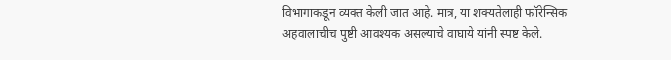विभागाकडून व्यक्त केली जात आहे. मात्र, या शक्यतेलाही फॉरेन्सिक अहवालाचीच पुष्टी आवश्यक असल्याचे वाघाये यांनी स्पष्ट केले.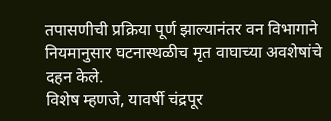तपासणीची प्रक्रिया पूर्ण झाल्यानंतर वन विभागाने नियमानुसार घटनास्थळीच मृत वाघाच्या अवशेषांचे दहन केले.
विशेष म्हणजे, यावर्षी चंद्रपूर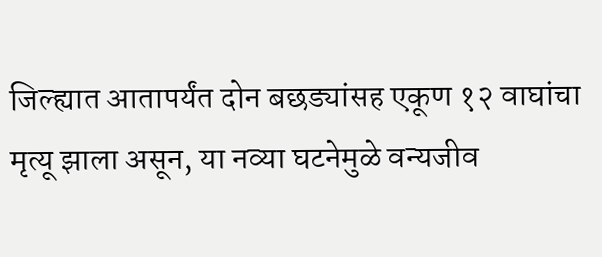जिल्ह्यात आतापर्यंत दोन बछड्यांसह एकूण १२ वाघांचा मृत्यू झाला असून, या नव्या घटनेमुळे वन्यजीव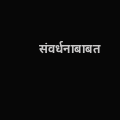संवर्धनाबाबत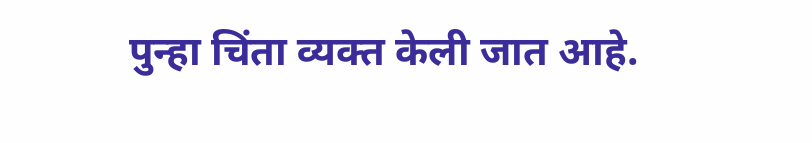पुन्हा चिंता व्यक्त केली जात आहे.